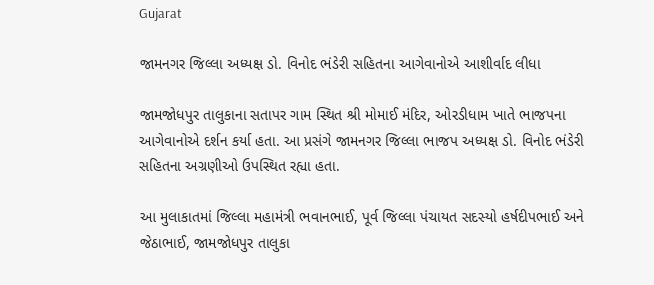Gujarat

જામનગર જિલ્લા અધ્યક્ષ ડો. વિનોદ ભંડેરી સહિતના આગેવાનોએ આશીર્વાદ લીધા

જામજોધપુર તાલુકાના સતાપર ગામ સ્થિત શ્રી મોમાઈ મંદિર, ઓરડીધામ ખાતે ભાજપના આગેવાનોએ દર્શન કર્યા હતા. આ પ્રસંગે જામનગર જિલ્લા ભાજપ અધ્યક્ષ ડો. વિનોદ ભંડેરી સહિતના અગ્રણીઓ ઉપસ્થિત રહ્યા હતા.

આ મુલાકાતમાં જિલ્લા મહામંત્રી ભવાનભાઈ, પૂર્વ જિલ્લા પંચાયત સદસ્યો હર્ષદીપભાઈ અને જેઠાભાઈ, જામજોધપુર તાલુકા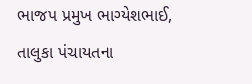ભાજપ પ્રમુખ ભાગ્યેશભાઈ, તાલુકા પંચાયતના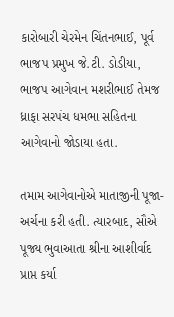કારોબારી ચેરમેન ચિંતનભાઈ, પૂર્વ ભાજપ પ્રમુખ જે.ટી. ડોડીયા, ભાજપ આગેવાન મશરીભાઈ તેમજ ધ્રાફા સરપંચ ધમભા સહિતના આગેવાનો જોડાયા હતા.

તમામ આગેવાનોએ માતાજીની પૂજા-અર્ચના કરી હતી. ત્યારબાદ, સૌએ પૂજ્ય ભુવાઆતા શ્રીના આશીર્વાદ પ્રાપ્ત કર્યા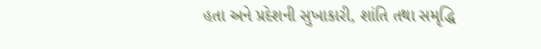હતા અને પ્રદેશની સુખાકારી, શાંતિ તથા સમૃદ્ધિ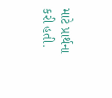માટે પ્રાર્થના કરી હતી.